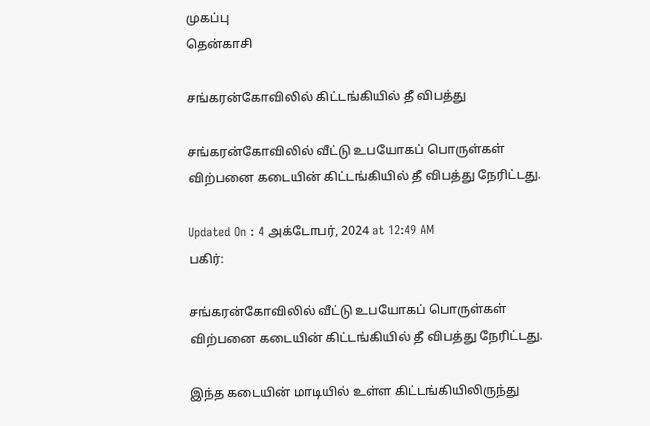முகப்பு
தென்காசி

சங்கரன்கோவிலில் கிட்டங்கியில் தீ விபத்து

சங்கரன்கோவிலில் வீட்டு உபயோகப் பொருள்கள் விற்பனை கடையின் கிட்டங்கியில் தீ விபத்து நேரிட்டது.

Updated On : 4 அக்டோபர், 2024 at 12:49 AM
பகிர்:

சங்கரன்கோவிலில் வீட்டு உபயோகப் பொருள்கள் விற்பனை கடையின் கிட்டங்கியில் தீ விபத்து நேரிட்டது.

இந்த கடையின் மாடியில் உள்ள கிட்டங்கியிலிருந்து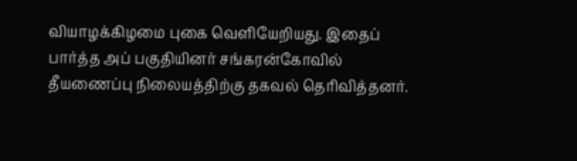வியாழக்கிழமை புகை வெளியேறியது. இதைப் பார்த்த அப் பகுதியினர் சங்கரன்கோவில் தீயணைப்பு நிலையத்திற்கு தகவல் தெரிவித்தனர்.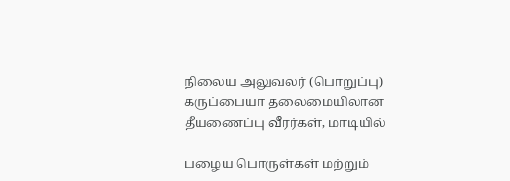நிலைய அலுவலர் (பொறுப்பு) கருப்பையா தலைமையிலான தீயணைப்பு வீரர்கள், மாடியில்

பழைய பொருள்கள் மற்றும்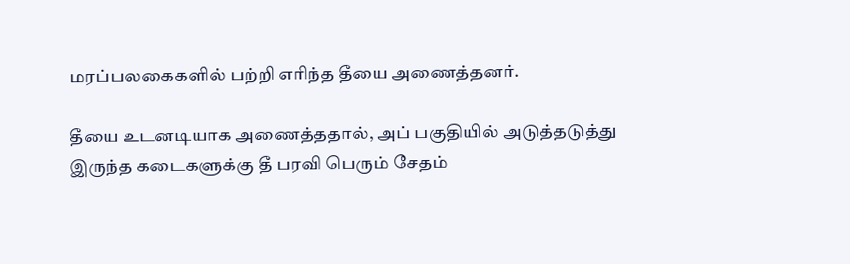மரப்பலகைகளில் பற்றி எரிந்த தீயை அணைத்தனர்.

தீயை உடனடியாக அணைத்ததால், அப் பகுதியில் அடுத்தடுத்து இருந்த கடைகளுக்கு தீ பரவி பெரும் சேதம்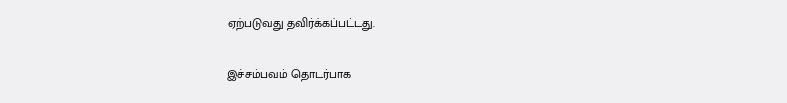ஏற்படுவது தவிர்க்கப்பட்டது.

இச்சம்பவம் தொடர்பாக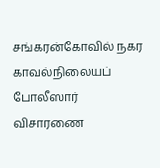சங்கரன்கோவில் நகர காவல்நிலையப் போலீஸார் விசாரணை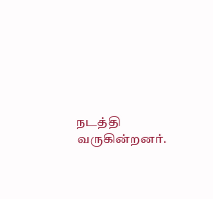நடத்தி வருகின்றனர்.